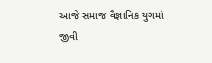આજે સમાજ વૈજ્ઞાનિક યુગમાં જીવી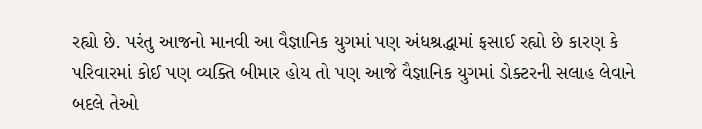રહ્યો છે. પરંતુ આજનો માનવી આ વૈજ્ઞાનિક યુગમાં પણ અંધશ્રદ્ધામાં ફસાઈ રહ્યો છે કારણ કે પરિવારમાં કોઈ પણ વ્યક્તિ બીમાર હોય તો પણ આજે વૈજ્ઞાનિક યુગમાં ડોક્ટરની સલાહ લેવાને બદલે તેઓ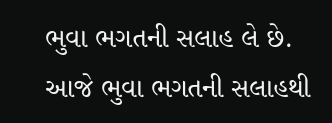ભુવા ભગતની સલાહ લે છે. આજે ભુવા ભગતની સલાહથી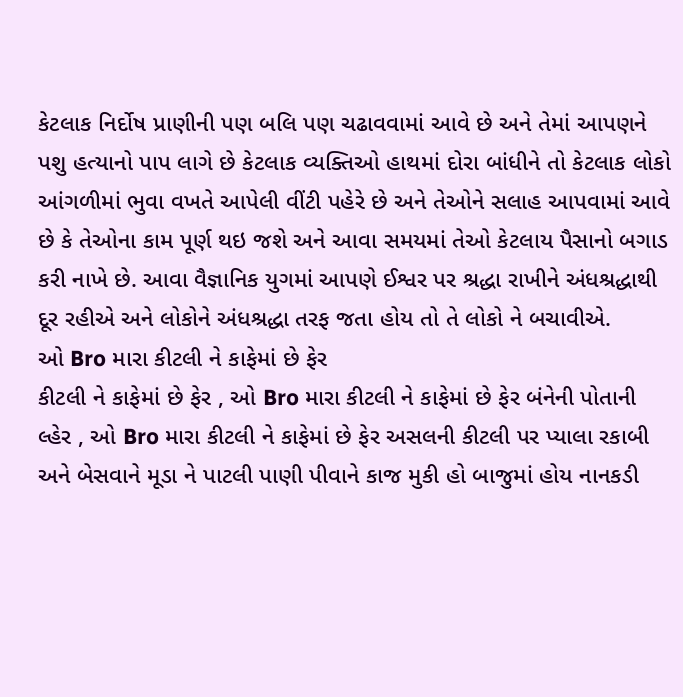કેટલાક નિર્દોષ પ્રાણીની પણ બલિ પણ ચઢાવવામાં આવે છે અને તેમાં આપણને પશુ હત્યાનો પાપ લાગે છે કેટલાક વ્યક્તિઓ હાથમાં દોરા બાંધીને તો કેટલાક લોકો આંગળીમાં ભુવા વખતે આપેલી વીંટી પહેરે છે અને તેઓને સલાહ આપવામાં આવે છે કે તેઓના કામ પૂર્ણ થઇ જશે અને આવા સમયમાં તેઓ કેટલાય પૈસાનો બગાડ કરી નાખે છે. આવા વૈજ્ઞાનિક યુગમાં આપણે ઈશ્વર પર શ્રદ્ધા રાખીને અંધશ્રદ્ધાથી દૂર રહીએ અને લોકોને અંધશ્રદ્ધા તરફ જતા હોય તો તે લોકો ને બચાવીએ.
ઓ Bro મારા કીટલી ને કાફેમાં છે ફેર
કીટલી ને કાફેમાં છે ફેર , ઓ Bro મારા કીટલી ને કાફેમાં છે ફેર બંનેની પોતાની લ્હેર , ઓ Bro મારા કીટલી ને કાફેમાં છે ફેર અસલની કીટલી પર પ્યાલા રકાબી અને બેસવાને મૂડા ને પાટલી પાણી પીવાને કાજ મુકી હો બાજુમાં હોય નાનકડી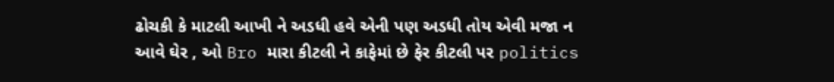ઢોચકી કે માટલી આખી ને અડધી હવે એની પણ અડધી તોય એવી મજા ન આવે ઘેર , ઓ Bro મારા કીટલી ને કાફેમાં છે ફેર કીટલી પર politics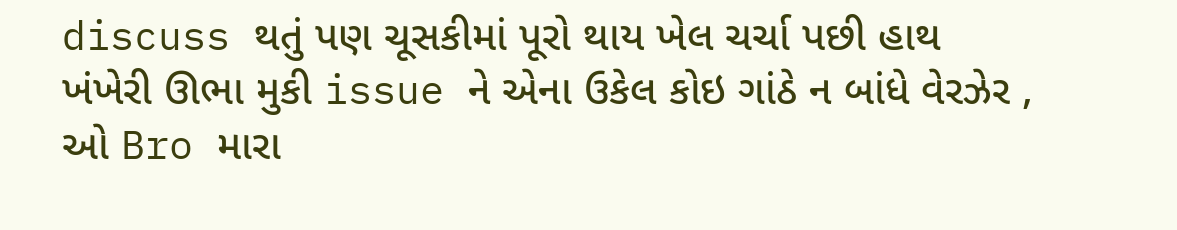discuss થતું પણ ચૂસકીમાં પૂરો થાય ખેલ ચર્ચા પછી હાથ ખંખેરી ઊભા મુકી issue ને એના ઉકેલ કોઇ ગાંઠે ન બાંધે વેરઝેર , ઓ Bro મારા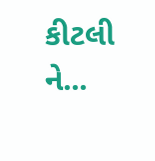કીટલી ને...